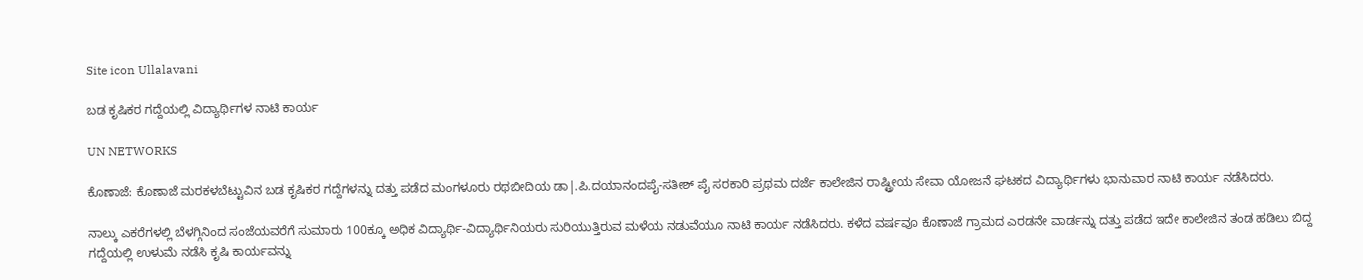Site icon Ullalavani

ಬಡ ಕೃಷಿಕರ ಗದ್ದೆಯಲ್ಲಿ ವಿದ್ಯಾರ್ಥಿಗಳ ನಾಟಿ ಕಾರ್ಯ

UN NETWORKS

ಕೊಣಾಜೆ: ಕೊಣಾಜೆ ಮರಕಳಬೆಟ್ಟುವಿನ ಬಡ ಕೃಷಿಕರ ಗದ್ದೆಗಳನ್ನು ದತ್ತು ಪಡೆದ ಮಂಗಳೂರು ರಥಬೀದಿಯ ಡಾ|.ಪಿ.ದಯಾನಂದಪೈ-ಸತೀಶ್ ಪೈ ಸರಕಾರಿ ಪ್ರಥಮ ದರ್ಜೆ ಕಾಲೇಜಿನ ರಾಷ್ಟ್ರೀಯ ಸೇವಾ ಯೋಜನೆ ಘಟಕದ ವಿದ್ಯಾರ್ಥಿಗಳು ಭಾನುವಾರ ನಾಟಿ ಕಾರ್ಯ ನಡೆಸಿದರು.

ನಾಲ್ಕು ಎಕರೆಗಳಲ್ಲಿ ಬೆಳಗ್ಗಿನಿಂದ ಸಂಜೆಯವರೆಗೆ ಸುಮಾರು 100ಕ್ಕೂ ಅಧಿಕ ವಿದ್ಯಾರ್ಥಿ-ವಿದ್ಯಾರ್ಥಿನಿಯರು ಸುರಿಯುತ್ತಿರುವ ಮಳೆಯ ನಡುವೆಯೂ ನಾಟಿ ಕಾರ್ಯ ನಡೆಸಿದರು. ಕಳೆದ ವರ್ಷವೂ ಕೊಣಾಜೆ ಗ್ರಾಮದ ಎರಡನೇ ವಾರ್ಡನ್ನು ದತ್ತು ಪಡೆದ ಇದೇ ಕಾಲೇಜಿನ ತಂಡ ಹಡಿಲು ಬಿದ್ದ ಗದ್ದೆಯಲ್ಲಿ ಉಳುಮೆ ನಡೆಸಿ ಕೃಷಿ ಕಾರ್ಯವನ್ನು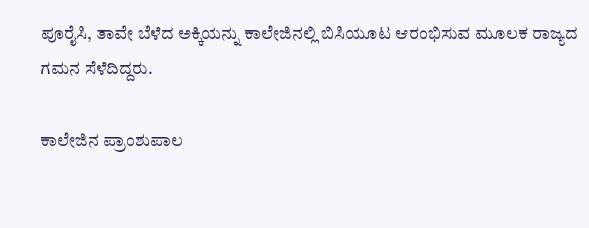ಪೂರೈಸಿ, ತಾವೇ ಬೆಳೆದ ಅಕ್ಕಿಯನ್ನು ಕಾಲೇಜಿನಲ್ಲಿ ಬಿಸಿಯೂಟ ಆರಂಭಿಸುವ ಮೂಲಕ ರಾಜ್ಯದ ಗಮನ ಸೆಳೆದಿದ್ದರು.

ಕಾಲೇಜಿನ ಪ್ರಾಂಶುಪಾಲ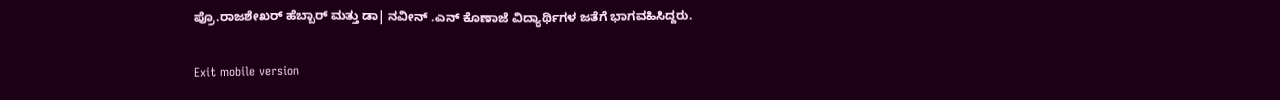ಪ್ರೊ.ರಾಜಶೇಖರ್ ಹೆಬ್ಬಾರ್ ಮತ್ತು ಡಾ| ನವೀನ್ .ಎನ್ ಕೊಣಾಜೆ ವಿದ್ಯಾರ್ಥಿಗಳ ಜತೆಗೆ ಭಾಗವಹಿಸಿದ್ದರು.

Exit mobile version